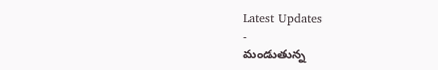Latest Updates
-
మండుతున్న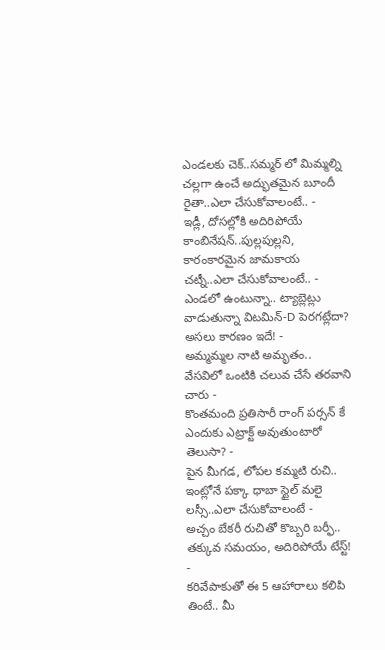ఎండలకు చెక్..సమ్మర్ లో మిమ్మల్ని చల్లగా ఉంచే అద్భుతమైన బూందీ రైతా..ఎలా చేసుకోవాలంటే.. -
ఇడ్లీ, దోసల్లోకి అదిరిపోయే కాంబినేషన్..పుల్లపుల్లని, కారంకారమైన జామకాయ చట్నీ..ఎలా చేసుకోవాలంటే.. -
ఎండలో ఉంటున్నా.. ట్యాబ్లెట్లు వాడుతున్నా విటమిన్-D పెరగట్లేదా? అసలు కారణం ఇదే! -
అమ్మమ్మల నాటి అమృతం.. వేసవిలో ఒంటికి చలువ చేసే తరవాని చారు -
కొంతమంది ప్రతిసారీ రాంగ్ పర్సన్ కే ఎందుకు ఎట్రాక్ట్ అవుతుంటారో తెలుసా? -
పైన మీగడ, లోపల కమ్మటి రుచి.. ఇంట్లోనే పక్కా ధాబా స్టైల్ మలై లస్సీ..ఎలా చేసుకోవాలంటే -
అచ్చం బేకరీ రుచితో కొబ్బరి బర్ఫీ.. తక్కువ సమయం, అదిరిపోయే టేస్ట్! -
కరివేపాకుతో ఈ 5 ఆహారాలు కలిపి తింటే.. మీ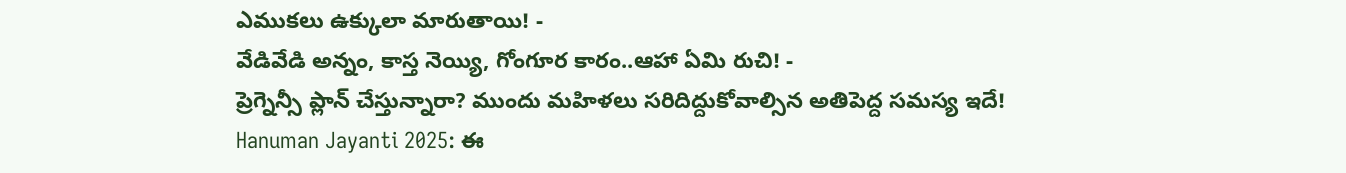ఎముకలు ఉక్కులా మారుతాయి! -
వేడివేడి అన్నం, కాస్త నెయ్యి, గోంగూర కారం..ఆహా ఏమి రుచి! -
ప్రెగ్నెన్సీ ప్లాన్ చేస్తున్నారా? ముందు మహిళలు సరిదిద్దుకోవాల్సిన అతిపెద్ద సమస్య ఇదే!
Hanuman Jayanti 2025: ఈ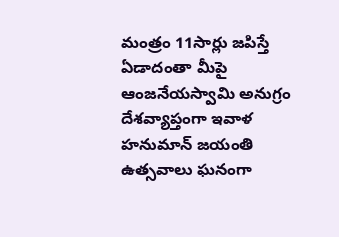మంత్రం 11సార్లు జపిస్తే ఏడాదంతా మీపై ఆంజనేయస్వామి అనుగ్రం
దేశవ్యాప్తంగా ఇవాళ హనుమాన్ జయంతి ఉత్సవాలు ఘనంగా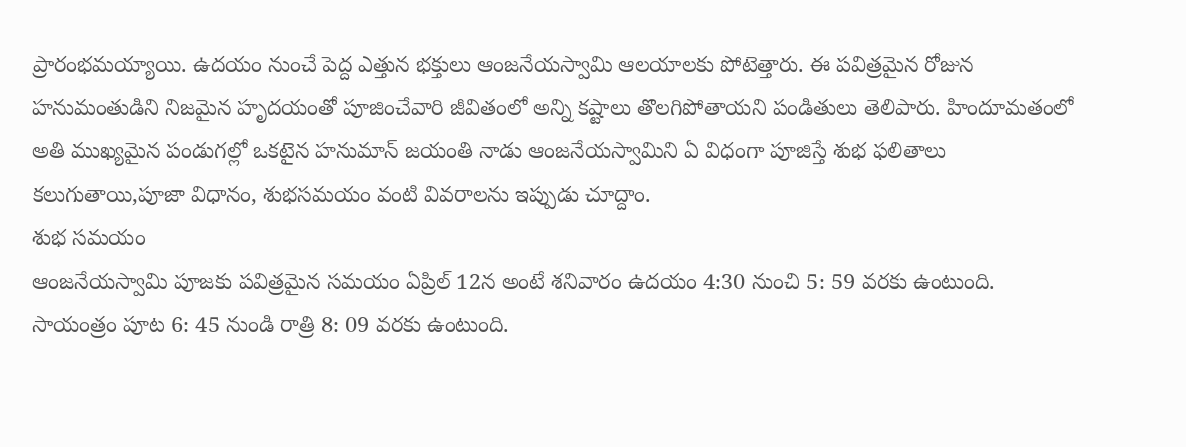ప్రారంభమయ్యాయి. ఉదయం నుంచే పెద్ద ఎత్తున భక్తులు ఆంజనేయస్వామి ఆలయాలకు పోటెత్తారు. ఈ పవిత్రమైన రోజున హనుమంతుడిని నిజమైన హృదయంతో పూజించేవారి జీవితంలో అన్ని కష్టాలు తొలగిపోతాయని పండితులు తెలిపారు. హిందూమతంలో అతి ముఖ్యమైన పండుగల్లో ఒకటైన హనుమాన్ జయంతి నాడు ఆంజనేయస్వామిని ఏ విధంగా పూజిస్తే శుభ ఫలితాలు కలుగుతాయి,పూజా విధానం, శుభసమయం వంటి వివరాలను ఇప్పుడు చూద్దాం.
శుభ సమయం
ఆంజనేయస్వామి పూజకు పవిత్రమైన సమయం ఏప్రిల్ 12న అంటే శనివారం ఉదయం 4:30 నుంచి 5: 59 వరకు ఉంటుంది. సాయంత్రం పూట 6: 45 నుండి రాత్రి 8: 09 వరకు ఉంటుంది.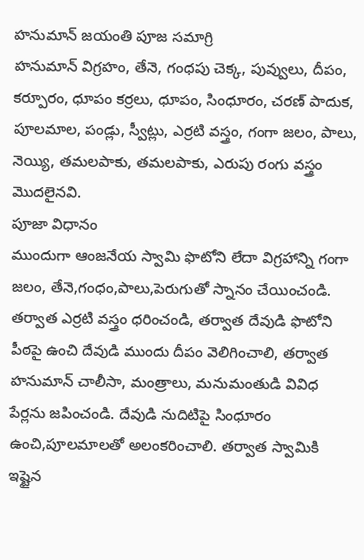హనుమాన్ జయంతి పూజ సమాగ్రి
హనుమాన్ విగ్రహం, తేనె, గంధపు చెక్క, పువ్వులు, దీపం, కర్పూరం, ధూపం కర్రలు, ధూపం, సింధూరం, చరణ్ పాదుక, పూలమాల, పండ్లు, స్వీట్లు, ఎర్రటి వస్త్రం, గంగా జలం, పాలు, నెయ్యి, తమలపాకు, తమలపాకు, ఎరుపు రంగు వస్త్రం మొదలైనవి.
పూజా విధానం
ముందుగా ఆంజనేయ స్వామి ఫొటోని లేదా విగ్రహాన్ని గంగా జలం, తేనె,గంధం,పాలు,పెరుగుతో స్నానం చేయించండి. తర్వాత ఎర్రటి వస్త్రం ధరించండి, తర్వాత దేవుడి ఫొటోని పీఠపై ఉంచి దేవుడి ముందు దీపం వెలిగించాలి, తర్వాత హనుమాన్ చాలీసా, మంత్రాలు, మనుమంతుడి వివిధ పేర్లను జపించండి. దేవుడి నుదిటిపై సింధూరం ఉంచి,పూలమాలతో అలంకరించాలి. తర్వాత స్వామికి ఇష్టైన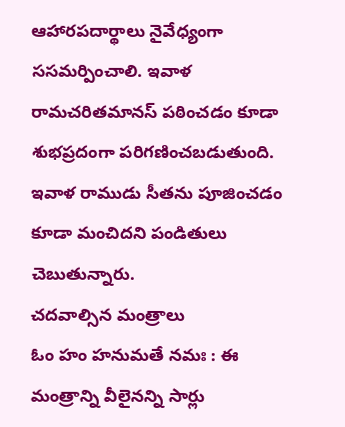ఆహారపదార్థాలు నైవేధ్యంగా ససమర్పించాలి. ఇవాళ రామచరితమానస్ పఠించడం కూడా శుభప్రదంగా పరిగణించబడుతుంది. ఇవాళ రాముడు సీతను పూజించడం కూడా మంచిదని పండితులు చెబుతున్నారు.
చదవాల్సిన మంత్రాలు
ఓం హం హనుమతే నమః : ఈ మంత్రాన్ని వీలైనన్ని సార్లు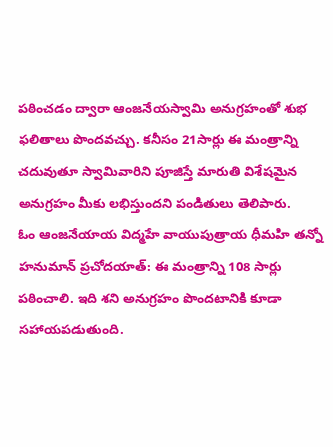పఠించడం ద్వారా ఆంజనేయస్వామి అనుగ్రహంతో శుభ ఫలితాలు పొందవచ్చు. కనీసం 21సార్లు ఈ మంత్రాన్ని చదువుతూ స్వామివారిని పూజిస్తే మారుతి విశేషమైన అనుగ్రహం మీకు లభిస్తుందని పండితులు తెలిపారు.
ఓం ఆంజనేయాయ విద్మహే వాయుపుత్రాయ ధీమహి తన్నో హనుమాన్ ప్రచోదయాత్: ఈ మంత్రాన్ని 108 సార్లు పఠించాలి. ఇది శని అనుగ్రహం పొందటానికి కూడా సహాయపడుతుంది.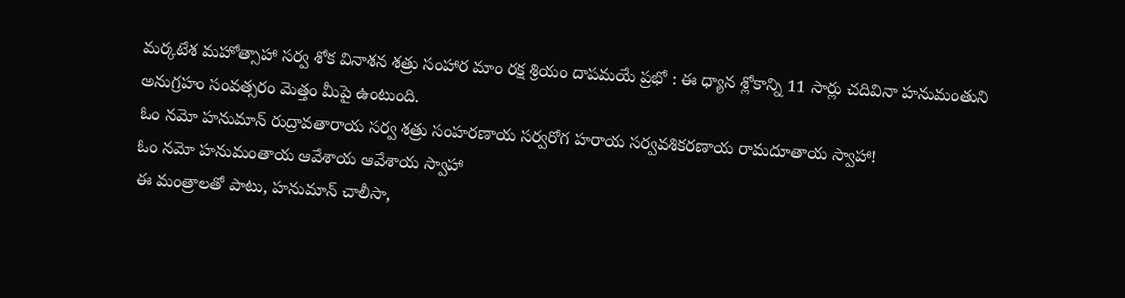మర్కటేశ మహోత్సాహా సర్వ శోక వినాశన శత్రు సంహార మాం రక్ష శ్రియం దాపమయే ప్రభో : ఈ ధ్యాన శ్లోకాన్ని 11 సార్లు చదివినా హనుమంతుని అనుగ్రహం సంవత్సరం మెత్తం మీపై ఉంటుంది.
ఓం నమో హనుమాన్ రుద్రావతారాయ సర్వ శత్రు సంహరణాయ సర్వరోగ హరాయ సర్వవశికరణాయ రామదూతాయ స్వాహా!
ఓం నమో హనుమంతాయ ఆవేశాయ ఆవేశాయ స్వాహా
ఈ మంత్రాలతో పాటు, హనుమాన్ చాలీసా,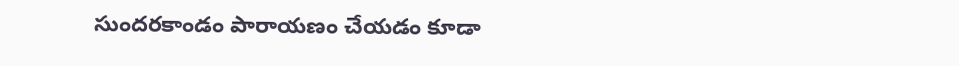సుందరకాండం పారాయణం చేయడం కూడా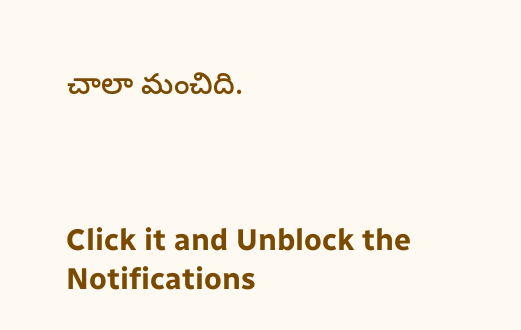చాలా మంచిది.



Click it and Unblock the Notifications